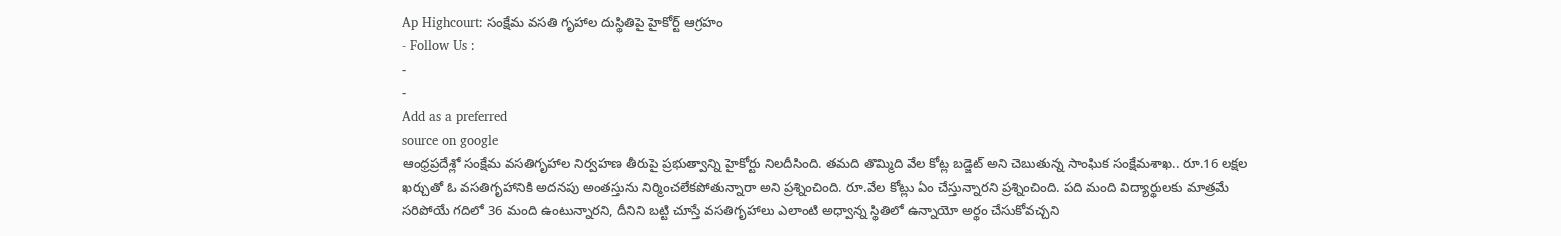Ap Highcourt: సంక్షేమ వసతి గృహాల దుస్థితిపై హైకోర్ట్ ఆగ్రహం
- Follow Us :
-
-
Add as a preferred
source on google
ఆంధ్రప్రదేశ్లో సంక్షేమ వసతిగృహాల నిర్వహణ తీరుపై ప్రభుత్వాన్ని హైకోర్టు నిలదీసింది. తమది తొమ్మిది వేల కోట్ల బడ్జెట్ అని చెబుతున్న సాంఘిక సంక్షేమశాఖ.. రూ.16 లక్షల ఖర్చుతో ఓ వసతిగృహానికి అదనపు అంతస్తును నిర్మించలేకపోతున్నారా అని ప్రశ్నించింది. రూ.వేల కోట్లు ఏం చేస్తున్నారని ప్రశ్నించింది. పది మంది విద్యార్థులకు మాత్రమే సరిపోయే గదిలో 36 మంది ఉంటున్నారని, దీనిని బట్టి చూస్తే వసతిగృహాలు ఎలాంటి అధ్వాన్న స్థితిలో ఉన్నాయో అర్థం చేసుకోవచ్చని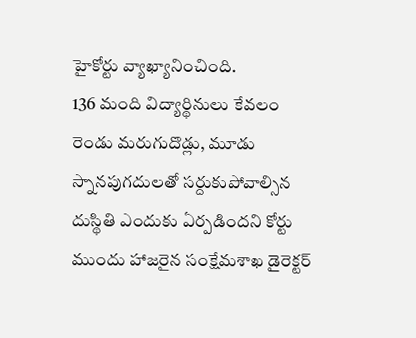హైకోర్టు వ్యాఖ్యానించింది.
136 మంది విద్యార్థినులు కేవలం రెండు మరుగుదొడ్లు, మూడు స్నానపుగదులతో సర్దుకుపోవాల్సిన దుస్థితి ఎందుకు ఏర్పడిందని కోర్టు ముందు హాజరైన సంక్షేమశాఖ డైరెక్టర్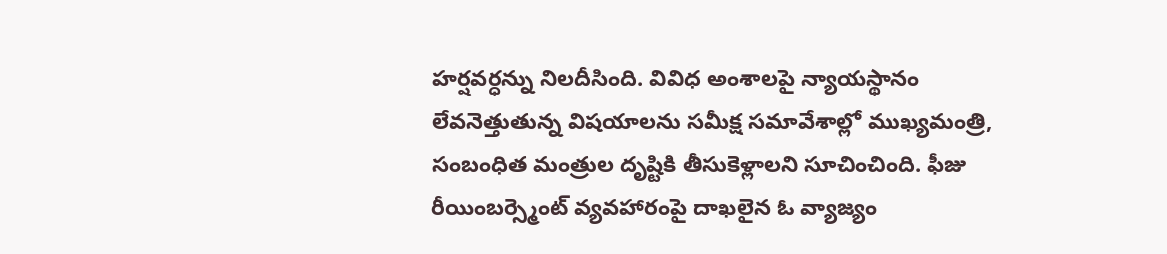హర్షవర్ధన్ను నిలదీసింది. వివిధ అంశాలపై న్యాయస్థానం లేవనెత్తుతున్న విషయాలను సమీక్ష సమావేశాల్లో ముఖ్యమంత్రి, సంబంధిత మంత్రుల దృష్టికి తీసుకెళ్లాలని సూచించింది. ఫీజు రీయింబర్స్మెంట్ వ్యవహారంపై దాఖలైన ఓ వ్యాజ్యం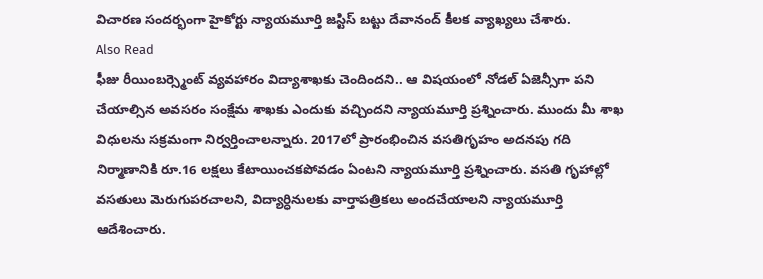విచారణ సందర్భంగా హైకోర్టు న్యాయమూర్తి జస్టిస్ బట్టు దేవానంద్ కీలక వ్యాఖ్యలు చేశారు.
Also Read
ఫీజు రీయింబర్స్మెంట్ వ్యవహారం విద్యాశాఖకు చెందిందని.. ఆ విషయంలో నోడల్ ఏజెన్సీగా పని చేయాల్సిన అవసరం సంక్షేమ శాఖకు ఎందుకు వచ్చిందని న్యాయమూర్తి ప్రశ్నించారు. ముందు మీ శాఖ విధులను సక్రమంగా నిర్వర్తించాలన్నారు. 2017లో ప్రారంభించిన వసతిగృహం అదనపు గది నిర్మాణానికి రూ.16 లక్షలు కేటాయించకపోవడం ఏంటని న్యాయమూర్తి ప్రశ్నించారు. వసతి గృహాల్లో వసతులు మెరుగుపరచాలని, విద్యార్ధినులకు వార్తాపత్రికలు అందచేయాలని న్యాయమూర్తి ఆదేశించారు.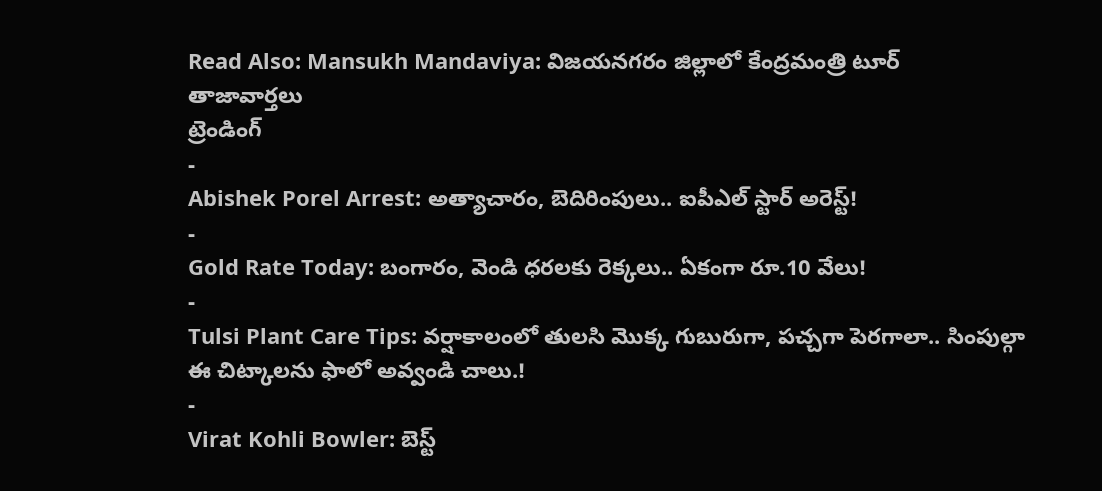Read Also: Mansukh Mandaviya: విజయనగరం జిల్లాలో కేంద్రమంత్రి టూర్
తాజావార్తలు
ట్రెండింగ్
-
Abishek Porel Arrest: అత్యాచారం, బెదిరింపులు.. ఐపీఎల్ స్టార్ అరెస్ట్!
-
Gold Rate Today: బంగారం, వెండి ధరలకు రెక్కలు.. ఏకంగా రూ.10 వేలు!
-
Tulsi Plant Care Tips: వర్షాకాలంలో తులసి మొక్క గుబురుగా, పచ్చగా పెరగాలా.. సింపుల్గా ఈ చిట్కాలను ఫాలో అవ్వండి చాలు.!
-
Virat Kohli Bowler: బెస్ట్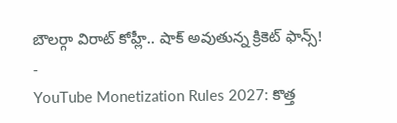బౌలర్గా విరాట్ కోహ్లీ.. షాక్ అవుతున్న క్రికెట్ ఫాన్స్!
-
YouTube Monetization Rules 2027: కొత్త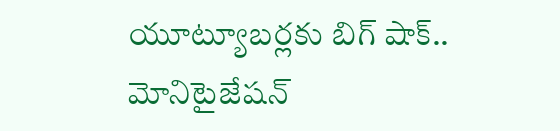యూట్యూబర్లకు బిగ్ షాక్.. మోనిటైజేషన్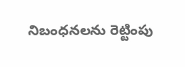నిబంధనలను రెట్టింపు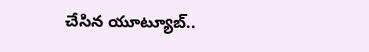చేసిన యూట్యూబ్..